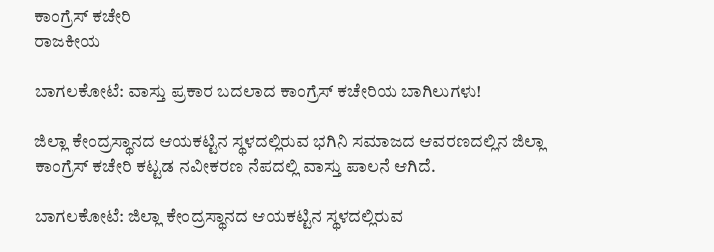ಕಾಂಗ್ರೆಸ್ ಕಚೇರಿ
ರಾಜಕೀಯ

ಬಾಗಲಕೋಟೆ: ವಾಸ್ತು ಪ್ರಕಾರ ಬದಲಾದ ಕಾಂಗ್ರೆಸ್ ಕಚೇರಿಯ ಬಾಗಿಲುಗಳು!

ಜಿಲ್ಲಾ ಕೇಂದ್ರಸ್ಥಾನದ ಆಯಕಟ್ಟಿನ ಸ್ಥಳದಲ್ಲಿರುವ ಭಗಿನಿ ಸಮಾಜದ ಆವರಣದಲ್ಲಿನ ಜಿಲ್ಲಾ ಕಾಂಗ್ರೆಸ್ ಕಚೇರಿ ಕಟ್ಟಡ ನವೀಕರಣ ನೆಪದಲ್ಲಿ ವಾಸ್ತು ಪಾಲನೆ ಆಗಿದೆ.

ಬಾಗಲಕೋಟೆ: ಜಿಲ್ಲಾ ಕೇಂದ್ರಸ್ಥಾನದ ಆಯಕಟ್ಟಿನ ಸ್ಥಳದಲ್ಲಿರುವ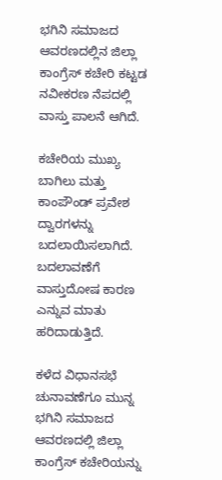ಭಗಿನಿ ಸಮಾಜದ ಆವರಣದಲ್ಲಿನ ಜಿಲ್ಲಾ ಕಾಂಗ್ರೆಸ್ ಕಚೇರಿ ಕಟ್ಟಡ ನವೀಕರಣ ನೆಪದಲ್ಲಿ ವಾಸ್ತು ಪಾಲನೆ ಆಗಿದೆ.

ಕಚೇರಿಯ ಮುಖ್ಯ ಬಾಗಿಲು ಮತ್ತು ಕಾಂಪೌಂಡ್ ಪ್ರವೇಶ ದ್ವಾರಗಳನ್ನು ಬದಲಾಯಿಸಲಾಗಿದೆ. ಬದಲಾವಣೆಗೆ ವಾಸ್ತುದೋಷ ಕಾರಣ ಎನ್ನುವ ಮಾತು ಹರಿದಾಡುತ್ತಿದೆ.

ಕಳೆದ ವಿಧಾನಸಭೆ ಚುನಾವಣೆಗೂ ಮುನ್ನ ಭಗಿನಿ ಸಮಾಜದ ಆವರಣದಲ್ಲಿ ಜಿಲ್ಲಾ ಕಾಂಗ್ರೆಸ್ ಕಚೇರಿಯನ್ನು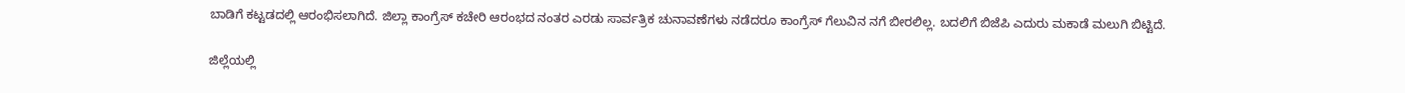ಬಾಡಿಗೆ ಕಟ್ಟಡದಲ್ಲಿ ಆರಂಭಿಸಲಾಗಿದೆ. ಜಿಲ್ಲಾ ಕಾಂಗ್ರೆಸ್ ಕಚೇರಿ ಆರಂಭದ ನಂತರ ಎರಡು ಸಾರ್ವತ್ರಿಕ ಚುನಾವಣೆಗಳು ನಡೆದರೂ ಕಾಂಗ್ರೆಸ್ ಗೆಲುವಿನ ನಗೆ ಬೀರಲಿಲ್ಲ. ಬದಲಿಗೆ ಬಿಜೆಪಿ ಎದುರು ಮಕಾಡೆ ಮಲುಗಿ ಬಿಟ್ಟಿದೆ.

ಜಿಲ್ಲೆಯಲ್ಲಿ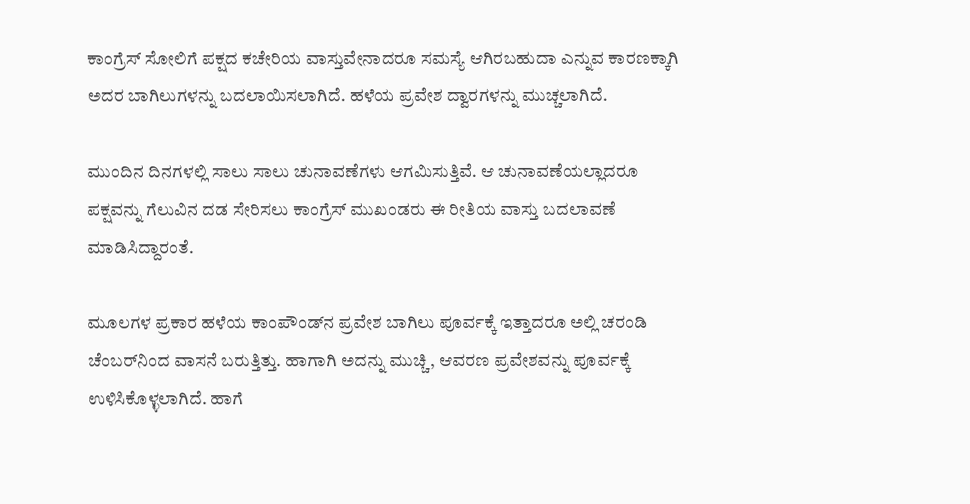ಕಾಂಗ್ರೆಸ್ ಸೋಲಿಗೆ ಪಕ್ಷದ ಕಚೇರಿಯ ವಾಸ್ತುವೇನಾದರೂ ಸಮಸ್ಯೆ ಆಗಿರಬಹುದಾ ಎನ್ನುವ ಕಾರಣಕ್ಕಾಗಿ ಅದರ ಬಾಗಿಲುಗಳನ್ನು ಬದಲಾಯಿಸಲಾಗಿದೆ. ಹಳೆಯ ಪ್ರವೇಶ ದ್ವಾರಗಳನ್ನು ಮುಚ್ಚಲಾಗಿದೆ.

ಮುಂದಿನ ದಿನಗಳಲ್ಲಿ ಸಾಲು ಸಾಲು ಚುನಾವಣೆಗಳು ಆಗಮಿಸುತ್ತಿವೆ. ಆ ಚುನಾವಣೆಯಲ್ಲಾದರೂ ಪಕ್ಷವನ್ನು ಗೆಲುವಿನ ದಡ ಸೇರಿಸಲು ಕಾಂಗ್ರೆಸ್ ಮುಖಂಡರು ಈ ರೀತಿಯ ವಾಸ್ತು ಬದಲಾವಣೆ ಮಾಡಿಸಿದ್ದಾರಂತೆ.

ಮೂಲಗಳ ಪ್ರಕಾರ ಹಳೆಯ ಕಾಂಪೌಂಡ್‌ನ ಪ್ರವೇಶ ಬಾಗಿಲು ಪೂರ್ವಕ್ಕೆ ಇತ್ತಾದರೂ ಅಲ್ಲಿ ಚರಂಡಿ ಚೆಂಬರ್‌ನಿಂದ ವಾಸನೆ ಬರುತ್ತಿತ್ತು. ಹಾಗಾಗಿ ಅದನ್ನು ಮುಚ್ಚಿ, ಆವರಣ ಪ್ರವೇಶವನ್ನು ಪೂರ್ವಕ್ಕೆ ಉಳಿಸಿಕೊಳ್ಳಲಾಗಿದೆ. ಹಾಗೆ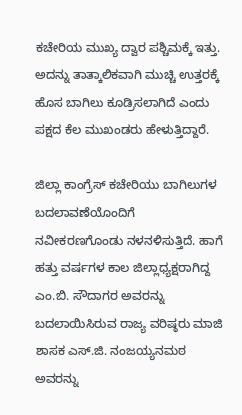ಕಚೇರಿಯ ಮುಖ್ಯ ದ್ವಾರ ಪಶ್ಚಿಮಕ್ಕೆ ಇತ್ತು. ಅದನ್ನು ತಾತ್ಕಾಲಿಕವಾಗಿ ಮುಚ್ಚಿ ಉತ್ತರಕ್ಕೆ ಹೊಸ ಬಾಗಿಲು ಕೂಡ್ರಿಸಲಾಗಿದೆ ಎಂದು ಪಕ್ಷದ ಕೆಲ ಮುಖಂಡರು ಹೇಳುತ್ತಿದ್ದಾರೆ.

ಜಿಲ್ಲಾ ಕಾಂಗ್ರೆಸ್ ಕಚೇರಿಯು ಬಾಗಿಲುಗಳ ಬದಲಾವಣೆಯೊಂದಿಗೆ ನವೀಕರಣಗೊಂಡು ನಳನಳಿಸುತ್ತಿದೆ. ಹಾಗೆ ಹತ್ತು ವರ್ಷಗಳ ಕಾಲ ಜಿಲ್ಲಾಧ್ಯಕ್ಷರಾಗಿದ್ದ ಎಂ.ಬಿ. ಸೌದಾಗರ ಅವರನ್ನು ಬದಲಾಯಿಸಿರುವ ರಾಜ್ಯ ವರಿಷ್ಠರು ಮಾಜಿ ಶಾಸಕ ಎಸ್.ಜಿ. ನಂಜಯ್ಯನಮಠ ಅವರನ್ನು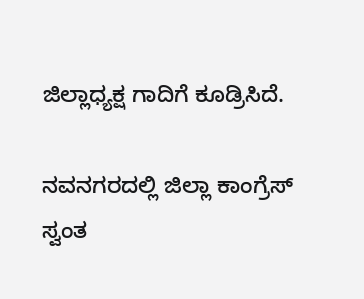ಜಿಲ್ಲಾಧ್ಯಕ್ಷ ಗಾದಿಗೆ ಕೂಡ್ರಿಸಿದೆ.

ನವನಗರದಲ್ಲಿ ಜಿಲ್ಲಾ ಕಾಂಗ್ರೆಸ್ ಸ್ವಂತ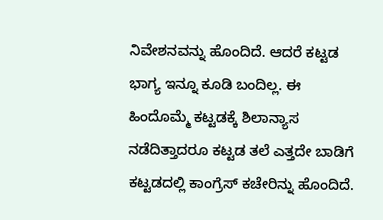ನಿವೇಶನವನ್ನು ಹೊಂದಿದೆ. ಆದರೆ ಕಟ್ಟಡ ಭಾಗ್ಯ ಇನ್ನೂ ಕೂಡಿ ಬಂದಿಲ್ಲ. ಈ ಹಿಂದೊಮ್ಮೆ ಕಟ್ಟಡಕ್ಕೆ ಶಿಲಾನ್ಯಾಸ ನಡೆದಿತ್ತಾದರೂ ಕಟ್ಟಡ ತಲೆ ಎತ್ತದೇ ಬಾಡಿಗೆ ಕಟ್ಟಡದಲ್ಲಿ ಕಾಂಗ್ರೆಸ್ ಕಚೇರಿನ್ನು ಹೊಂದಿದೆ.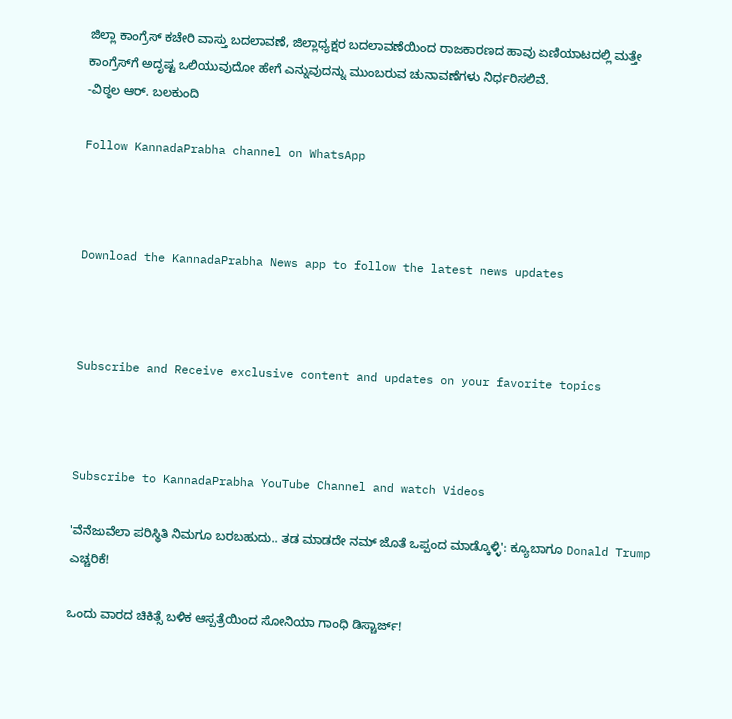ಜಿಲ್ಲಾ ಕಾಂಗ್ರೆಸ್ ಕಚೇರಿ ವಾಸ್ತು ಬದಲಾವಣೆ, ಜಿಲ್ಲಾಧ್ಯಕ್ಷರ ಬದಲಾವಣೆಯಿಂದ ರಾಜಕಾರಣದ ಹಾವು ಏಣಿಯಾಟದಲ್ಲಿ ಮತ್ತೇ ಕಾಂಗ್ರೆಸ್‌ಗೆ ಅದೃಷ್ಟ ಒಲಿಯುವುದೋ ಹೇಗೆ ಎನ್ನುವುದನ್ನು ಮುಂಬರುವ ಚುನಾವಣೆಗಳು ನಿರ್ಧರಿಸಲಿವೆ.
-ವಿಠ್ಠಲ ಆರ್. ಬಲಕುಂದಿ

Follow KannadaPrabha channel on WhatsApp



Download the KannadaPrabha News app to follow the latest news updates



Subscribe and Receive exclusive content and updates on your favorite topics



Subscribe to KannadaPrabha YouTube Channel and watch Videos

'ವೆನೆಜುವೆಲಾ ಪರಿಸ್ಥಿತಿ ನಿಮಗೂ ಬರಬಹುದು.. ತಡ ಮಾಡದೇ ನಮ್ ಜೊತೆ ಒಪ್ಪಂದ ಮಾಡ್ಕೊಳ್ಳಿ': ಕ್ಯೂಬಾಗೂ Donald Trump ಎಚ್ಚರಿಕೆ!

ಒಂದು ವಾರದ ಚಿಕಿತ್ಸೆ ಬಳಿಕ ಆಸ್ಪತ್ರೆಯಿಂದ ಸೋನಿಯಾ ಗಾಂಧಿ ಡಿಸ್ಚಾರ್ಜ್!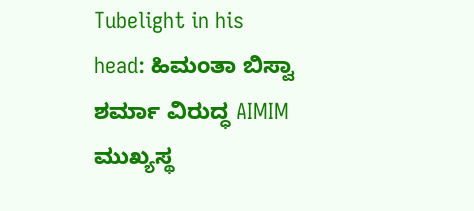Tubelight in his head: ಹಿಮಂತಾ ಬಿಸ್ವಾ ಶರ್ಮಾ ವಿರುದ್ಧ AIMIM ಮುಖ್ಯಸ್ಥ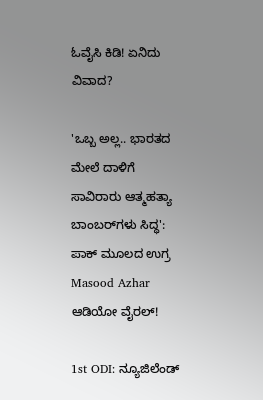ಓವೈಸಿ ಕಿಡಿ! ಏನಿದು ವಿವಾದ?

'ಒಬ್ಬ ಅಲ್ಲ.. ಭಾರತದ ಮೇಲೆ ದಾಳಿಗೆ ಸಾವಿರಾರು ಆತ್ಮಹತ್ಯಾ ಬಾಂಬರ್‌ಗಳು ಸಿದ್ಧ': ಪಾಕ್ ಮೂಲದ ಉಗ್ರ Masood Azhar ಆಡಿಯೋ ವೈರಲ್!

1st ODI: ನ್ಯೂಜಿಲೆಂಡ್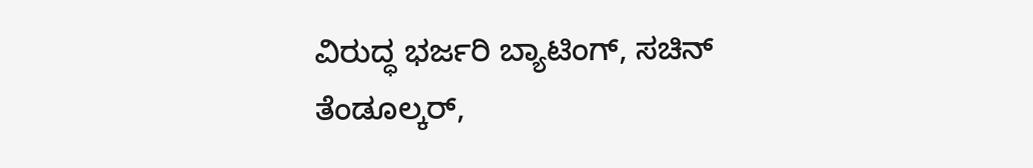ವಿರುದ್ಧ ಭರ್ಜರಿ ಬ್ಯಾಟಿಂಗ್, ಸಚಿನ್ ತೆಂಡೂಲ್ಕರ್,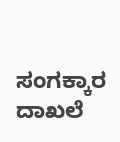ಸಂಗಕ್ಕಾರ ದಾಖಲೆ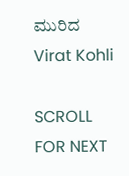ಮುರಿದ Virat Kohli

SCROLL FOR NEXT